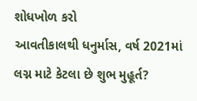શોધખોળ કરો
આવતીકાલથી ધનુર્માસ, વર્ષ 2021માં લગ્ન માટે કેટલા છે શુભ મુહૂર્ત?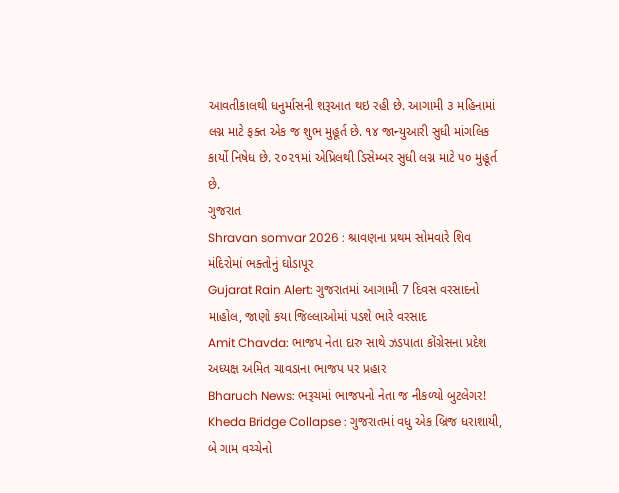આવતીકાલથી ધનુર્માસની શરૂઆત થઇ રહી છે. આગામી ૩ મહિનામાં લગ્ન માટે ફક્ત એક જ શુભ મુહૂર્ત છે. ૧૪ જાન્યુઆરી સુધી માંગલિક કાર્યો નિષેધ છે. ૨૦૨૧માં એપ્રિલથી ડિસેમ્બર સુધી લગ્ન માટે ૫૦ મુહૂર્ત છે.
ગુજરાત
Shravan somvar 2026 : શ્રાવણના પ્રથમ સોમવારે શિવ મંદિરોમાં ભક્તોનું ઘોડાપૂર
Gujarat Rain Alert: ગુજરાતમાં આગામી 7 દિવસ વરસાદનો માહોલ, જાણો કયા જિલ્લાઓમાં પડશે ભારે વરસાદ
Amit Chavda: ભાજપ નેતા દારુ સાથે ઝડપાતા કોંગ્રેસના પ્રદેશ અધ્યક્ષ અમિત ચાવડાના ભાજપ પર પ્રહાર
Bharuch News: ભરૂચમાં ભાજપનો નેતા જ નીકળ્યો બુટલેગર!
Kheda Bridge Collapse : ગુજરાતમાં વધુ એક બ્રિજ ધરાશાયી, બે ગામ વચ્ચેનો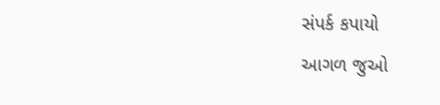સંપર્ક કપાયો
આગળ જુઓ